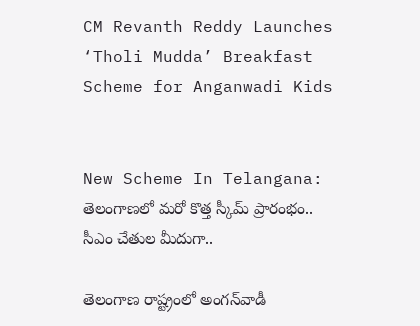CM Revanth Reddy Launches ‘Tholi Mudda’ Breakfast Scheme for Anganwadi Kids


New Scheme In Telangana: తెలంగాణలో మరో కొత్త స్కీమ్ ప్రారంభం.. సీఎం చేతుల మీదుగా..

తెలంగాణ రాష్ట్రంలో అంగన్‌వాడీ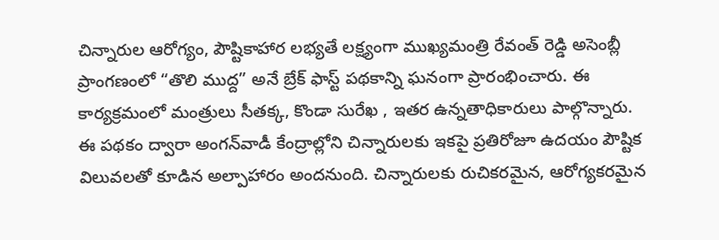చిన్నారుల ఆరోగ్యం, పౌష్టికాహార లభ్యతే లక్ష్యంగా ముఖ్యమంత్రి రేవంత్ రెడ్డి అసెంబ్లీ ప్రాంగణంలో “తొలి ముద్ద” అనే బ్రేక్ ఫాస్ట్ పథకాన్ని ఘనంగా ప్రారంభించారు. ఈ కార్యక్రమంలో మంత్రులు సీతక్క, కొండా సురేఖ , ఇతర ఉన్నతాధికారులు పాల్గొన్నారు. ఈ పథకం ద్వారా అంగన్‌వాడీ కేంద్రాల్లోని చిన్నారులకు ఇకపై ప్రతిరోజూ ఉదయం పౌష్టిక విలువలతో కూడిన అల్పాహారం అందనుంది. చిన్నారులకు రుచికరమైన, ఆరోగ్యకరమైన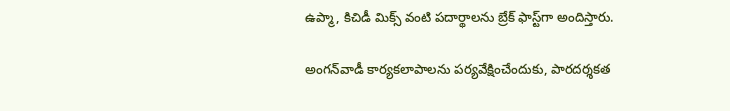ఉప్మా, కిచిడీ మిక్స్ వంటి పదార్థాలను బ్రేక్ ఫాస్ట్‌గా అందిస్తారు.

అంగన్‌వాడీ కార్యకలాపాలను పర్యవేక్షించేందుకు, పారదర్శకత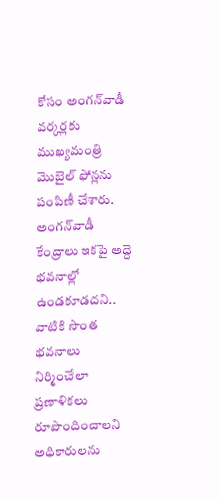కోసం అంగన్‌వాడీ వర్కర్లకు ముఖ్యమంత్రి మొబైల్ ఫోన్లను పంపిణీ చేశారు. అంగన్‌వాడీ కేంద్రాలు ఇకపై అద్దె భవనాల్లో ఉండకూడదని.. వాటికి సొంత భవనాలు నిర్మించేలా ప్రణాళికలు రూపొందించాలని అధికారులను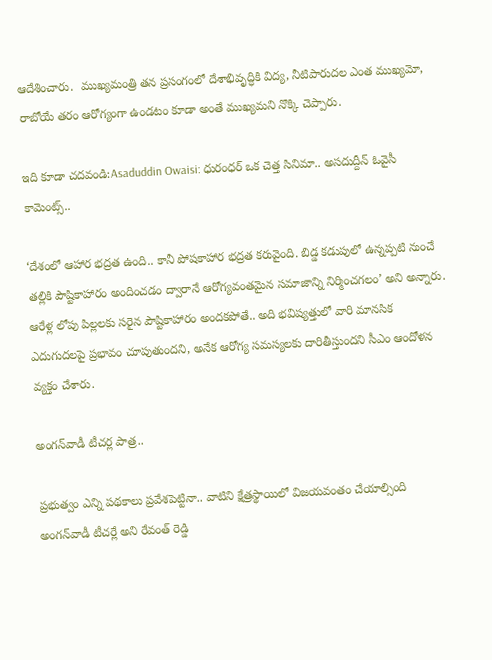ఆదేశించారు.  ముఖ్యమంత్రి తన ప్రసంగంలో దేశాభివృద్ధికి విద్య, నీటిపారుదల ఎంత ముఖ్యమో, రాబోయే తరం ఆరోగ్యంగా ఉండటం కూడా అంతే ముఖ్యమని నొక్కి చెప్పారు.

ఇది కూడా చదవండి:Asaduddin Owaisi: ధురంధర్ ఒక చెత్త సినిమా.. అసదుద్దీన్ ఓవైసీ కామెంట్స్..

‘దేశంలో ఆహార భద్రత ఉంది.. కానీ పోషకాహార భద్రత కరువైంది. బిడ్డ కడుపులో ఉన్నప్పటి నుంచే తల్లికి పౌష్టికాహారం అందించడం ద్వారానే ఆరోగ్యవంతమైన సమాజాన్ని నిర్మించగలం’ అని అన్నారు. ఆరేళ్ల లోపు పిల్లలకు సరైన పౌష్టికాహారం అందకపోతే.. అది భవిష్యత్తులో వారి మానసిక ఎదుగుదలపై ప్రభావం చూపుతుందని, అనేక ఆరోగ్య సమస్యలకు దారితీస్తుందని సీఎం ఆందోళన వ్యక్తం చేశారు.

అంగన్‌వాడీ టీచర్ల పాత్ర..

ప్రభుత్వం ఎన్ని పథకాలు ప్రవేశపెట్టినా.. వాటిని క్షేత్రస్థాయిలో విజయవంతం చేయాల్సింది అంగన్‌వాడీ టీచర్లే అని రేవంత్ రెడ్డి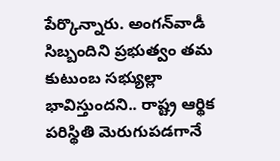పేర్కొన్నారు. అంగన్‌వాడీ సిబ్బందిని ప్రభుత్వం తమ కుటుంబ సభ్యుల్లా భావిస్తుందని.. రాష్ట్ర ఆర్థిక పరిస్థితి మెరుగుపడగానే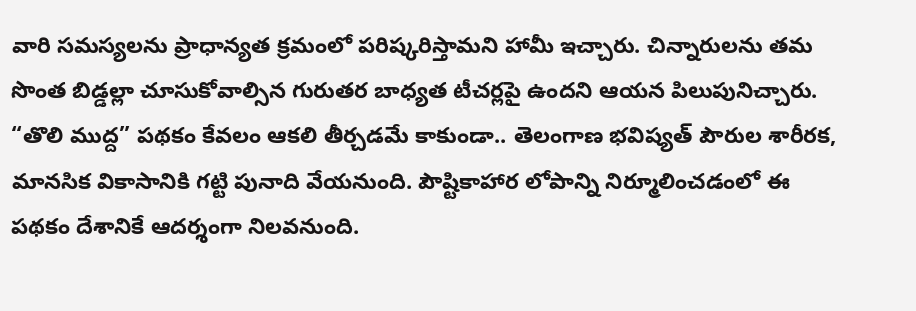వారి సమస్యలను ప్రాధాన్యత క్రమంలో పరిష్కరిస్తామని హామీ ఇచ్చారు. చిన్నారులను తమ సొంత బిడ్డల్లా చూసుకోవాల్సిన గురుతర బాధ్యత టీచర్లపై ఉందని ఆయన పిలుపునిచ్చారు. “తొలి ముద్ద” పథకం కేవలం ఆకలి తీర్చడమే కాకుండా.. తెలంగాణ భవిష్యత్ పౌరుల శారీరక, మానసిక వికాసానికి గట్టి పునాది వేయనుంది. పౌష్టికాహార లోపాన్ని నిర్మూలించడంలో ఈ పథకం దేశానికే ఆదర్శంగా నిలవనుంది.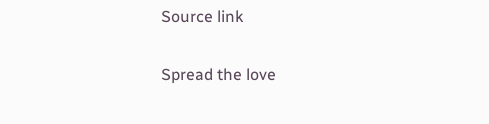Source link

Spread the love